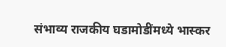संभाव्य राजकीय घडामोडींमध्ये भास्कर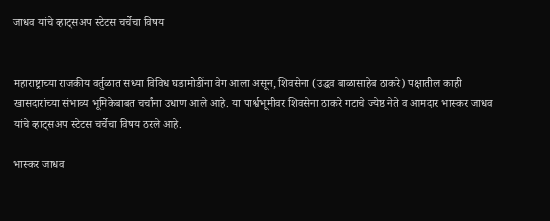जाधव यांचे व्हाट्सअप स्टेटस चर्चेचा विषय


महाराष्ट्राच्या राजकीय वर्तुळात सध्या विविध घडामोडींना वेग आला असून, शिवसेना (उद्धव बाळासाहेब ठाकरे) पक्षातील काही खासदारांच्या संभाव्य भूमिकेबाबत चर्चांना उधाण आले आहे. या पार्श्वभूमीवर शिवसेना ठाकरे गटाचे ज्येष्ठ नेते व आमदार भास्कर जाधव यांचे व्हाट्सअप स्टेटस चर्चेचा विषय ठरले आहे.

भास्कर जाधव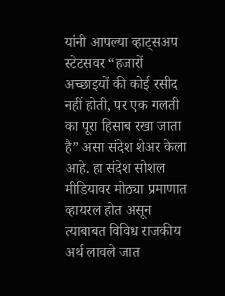यांनी आपल्या व्हाट्सअप स्टेटसवर “हजारों अच्छाइयों की कोई रसीद नहीं होती, पर एक गलती का पूरा हिसाब रखा जाता है” असा संदेश शेअर केला आहे. हा संदेश सोशल मीडियावर मोठ्या प्रमाणात व्हायरल होत असून त्याबाबत विविध राजकीय अर्थ लावले जात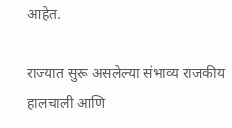आहेत.

राज्यात सुरू असलेल्या संभाव्य राजकीय हालचाली आणि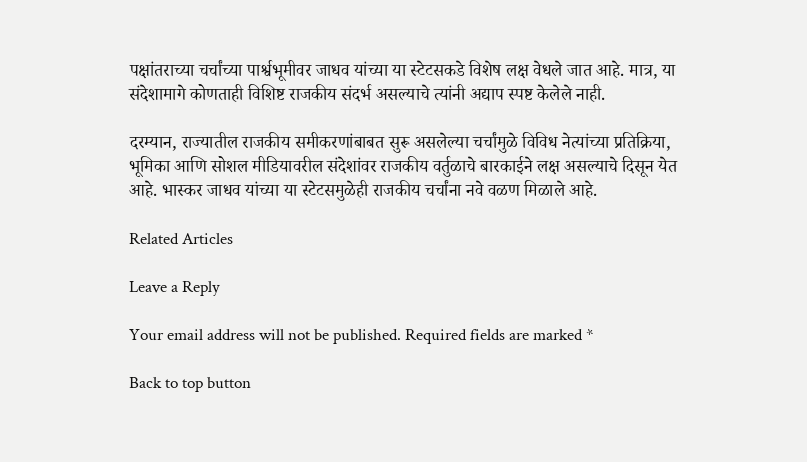पक्षांतराच्या चर्चांच्या पार्श्वभूमीवर जाधव यांच्या या स्टेटसकडे विशेष लक्ष वेधले जात आहे. मात्र, या संदेशामागे कोणताही विशिष्ट राजकीय संदर्भ असल्याचे त्यांनी अद्याप स्पष्ट केलेले नाही.

दरम्यान, राज्यातील राजकीय समीकरणांबाबत सुरू असलेल्या चर्चांमुळे विविध नेत्यांच्या प्रतिक्रिया, भूमिका आणि सोशल मीडियावरील संदेशांवर राजकीय वर्तुळाचे बारकाईने लक्ष असल्याचे दिसून येत आहे. भास्कर जाधव यांच्या या स्टेटसमुळेही राजकीय चर्चांना नवे वळण मिळाले आहे.

Related Articles

Leave a Reply

Your email address will not be published. Required fields are marked *

Back to top button